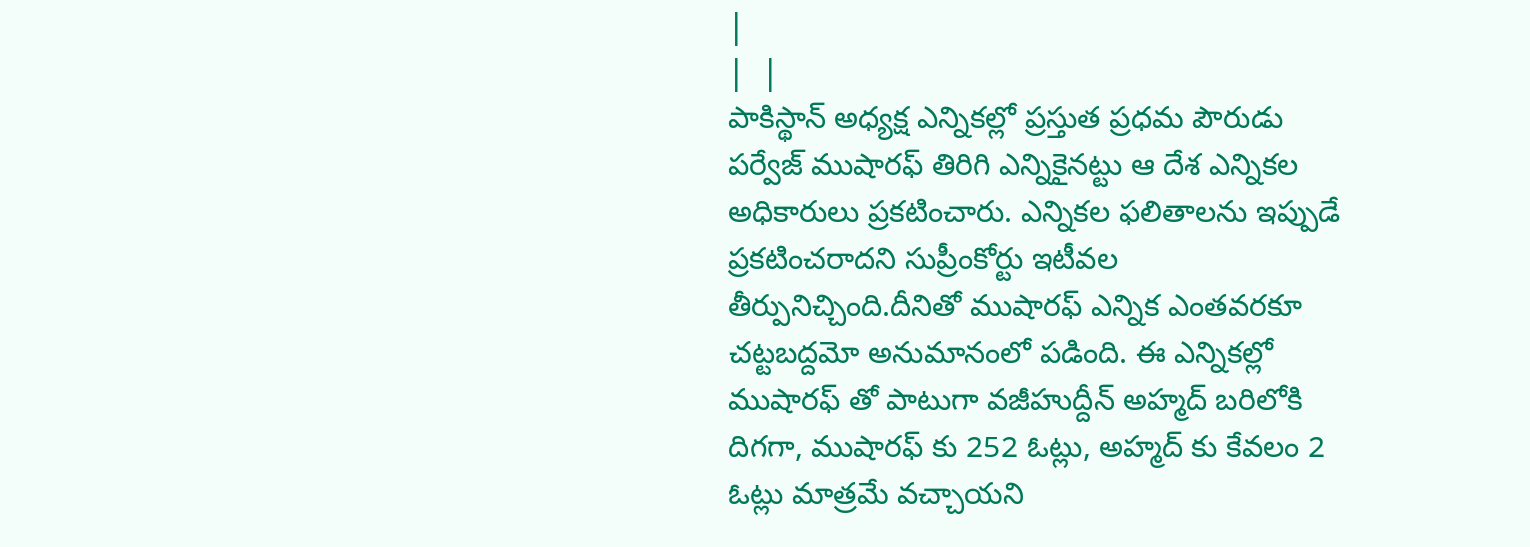|
|  |
పాకిస్థాన్ అధ్యక్ష ఎన్నికల్లో ప్రస్తుత ప్రధమ పౌరుడు పర్వేజ్ ముషారఫ్ తిరిగి ఎన్నికైనట్టు ఆ దేశ ఎన్నికల అధికారులు ప్రకటించారు. ఎన్నికల ఫలితాలను ఇప్పుడే ప్రకటించరాదని సుప్రీంకోర్టు ఇటీవల తీర్పునిచ్చింది.దీనితో ముషారఫ్ ఎన్నిక ఎంతవరకూ చట్టబద్దమో అనుమానంలో పడింది. ఈ ఎన్నికల్లో ముషారఫ్ తో పాటుగా వజీహుద్దీన్ అహ్మద్ బరిలోకి దిగగా, ముషారఫ్ కు 252 ఓట్లు, అహ్మద్ కు కేవలం 2 ఓట్లు మాత్రమే వచ్చాయని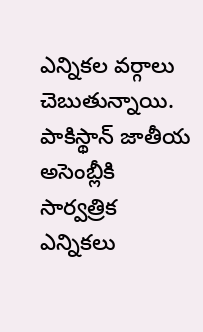ఎన్నికల వర్గాలు చెబుతున్నాయి. పాకిస్థాన్ జాతీయ అసెంబ్లీకి సార్వత్రిక ఎన్నికలు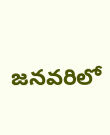జనవరిలో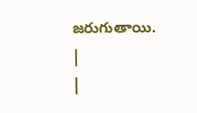జరుగుతాయి.
|
|